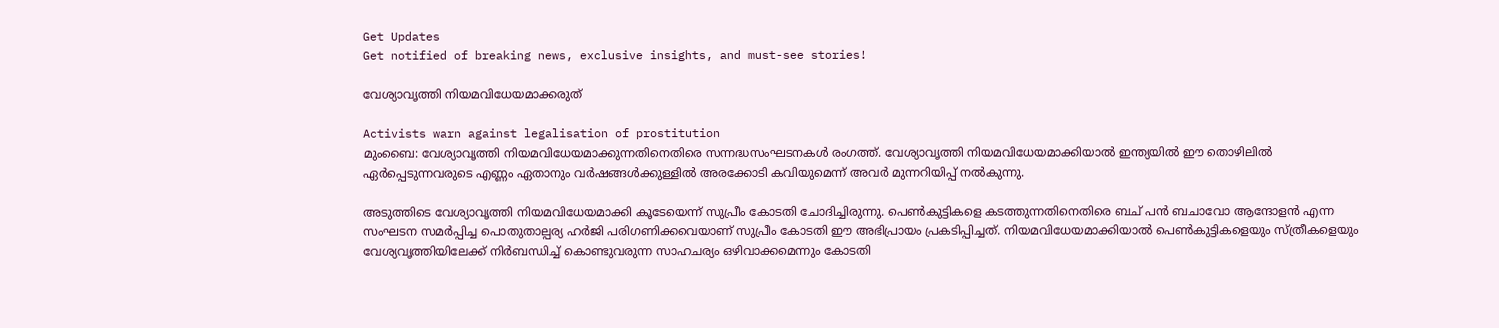Get Updates
Get notified of breaking news, exclusive insights, and must-see stories!

വേശ്യാവൃത്തി നിയമവിധേയമാക്കരുത്

Activists warn against legalisation of prostitution
മുംബൈ: വേശ്യാവൃത്തി നിയമവിധേയമാക്കുന്നതിനെതിരെ സന്നദ്ധസംഘടനകള്‍ രംഗത്ത്. വേശ്യാവൃത്തി നിയമവിധേയമാക്കിയാല്‍ ഇന്ത്യയില്‍ ഈ തൊഴിലില്‍ ഏര്‍പ്പെടുന്നവരുടെ എണ്ണം ഏതാനും വര്‍ഷങ്ങള്‍ക്കുള്ളില്‍ അരക്കോടി കവിയുമെന്ന് അവര്‍ മുന്നറിയിപ്പ് നല്‍കുന്നു.

അടുത്തിടെ വേശ്യാവൃത്തി നിയമവിധേയമാക്കി കൂടേയെന്ന് സുപ്രീം കോടതി ചോദിച്ചിരുന്നു. പെണ്‍കുട്ടികളെ കടത്തുന്നതിനെതിരെ ബച് പന്‍ ബചാവോ ആന്ദോളന്‍ എന്ന സംഘടന സമര്‍പ്പിച്ച പൊതുതാല്പര്യ ഹര്‍ജി പരിഗണിക്കവെയാണ് സുപ്രീം കോടതി ഈ അഭിപ്രായം പ്രകടിപ്പിച്ചത്. നിയമവിധേയമാക്കിയാല്‍ പെണ്‍കുട്ടികളെയും സ്ത്രീകളെയും വേശ്യവൃത്തിയിലേക്ക് നിര്‍ബന്ധിച്ച് കൊണ്ടുവരുന്ന സാഹചര്യം ഒഴിവാക്കമെന്നും കോടതി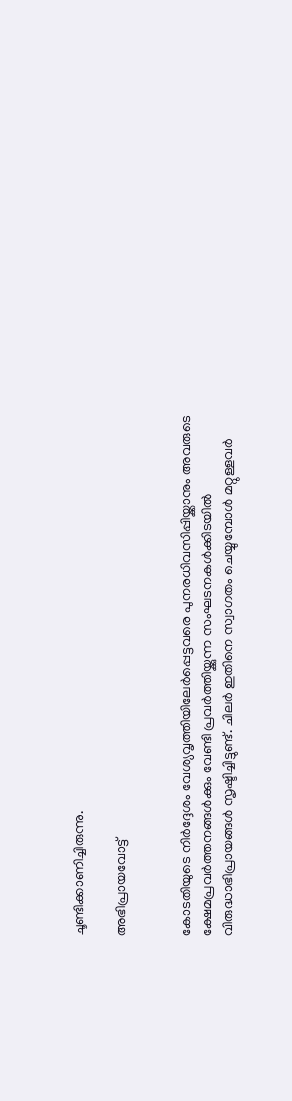ചൂണ്ടിക്കാണിച്ചിരുന്നു.

അഭിപ്രായവോട്ട്


കോടതിയുടെ നിര്‍ദ്ദേശം വേശ്യവൃത്തിയിലേര്‍പ്പെട്ടവരെ പുനരധിവസിപ്പിയ്ക്കാനും അവരുടെ ക്ഷേമപ്രവര്‍ത്തനങ്ങള്‍ക്കും വേണ്ടി പ്രവര്‍ത്തിയ്ക്കുന്ന സംഘടനകള്‍ക്കിടയില്‍ വിരുദ്ധാഭിപ്രായങ്ങള്‍ സൃഷ്ടിച്ചിട്ടുണ്ട്. ചിലര്‍ ഇതിനെ സ്വാഗതം ചെയ്യുമ്പോള്‍ മറ്റുള്ളവര്‍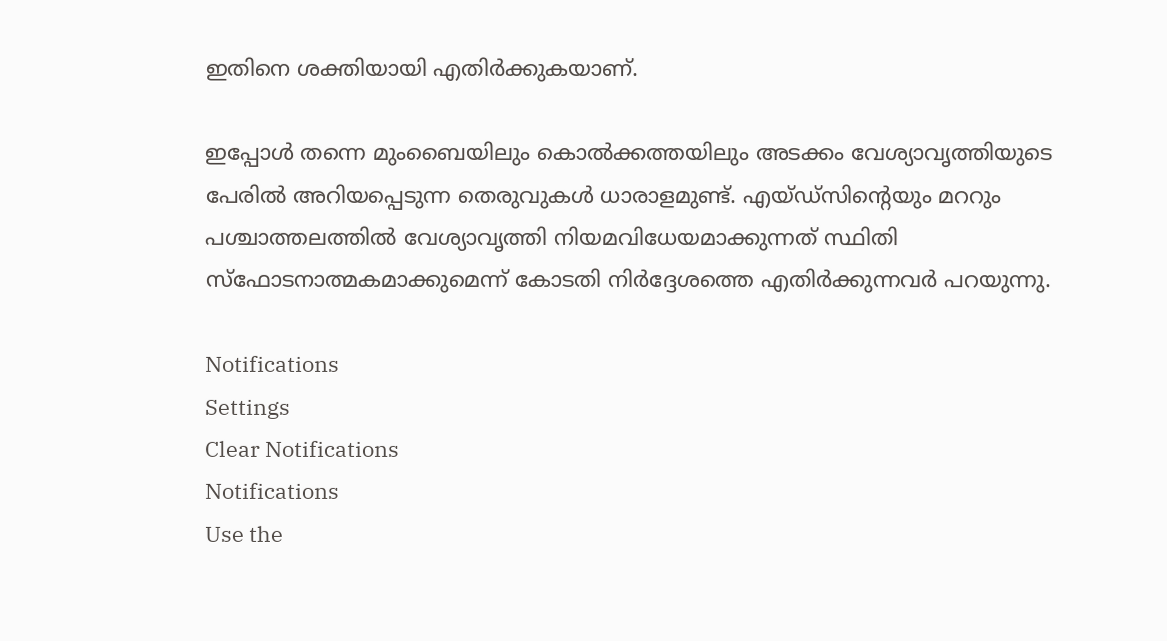ഇതിനെ ശക്തിയായി എതിര്‍ക്കുകയാണ്.

ഇപ്പോള്‍ തന്നെ മുംബൈയിലും കൊല്‍ക്കത്തയിലും അടക്കം വേശ്യാവൃത്തിയുടെ പേരില്‍ അറിയപ്പെടുന്ന തെരുവുകള്‍ ധാരാളമുണ്ട്. എയ്ഡ്‌സിന്റെയും മററും പശ്ചാത്തലത്തില്‍ വേശ്യാവൃത്തി നിയമവിധേയമാക്കുന്നത് സ്ഥിതി സ്‌ഫോടനാത്മകമാക്കുമെന്ന് കോടതി നിര്‍ദ്ദേശത്തെ എതിര്‍ക്കുന്നവര്‍ പറയുന്നു.

Notifications
Settings
Clear Notifications
Notifications
Use the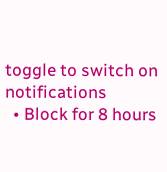toggle to switch on notifications
  • Block for 8 hours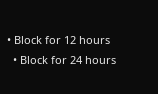• Block for 12 hours
  • Block for 24 hours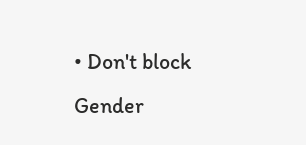• Don't block
Gender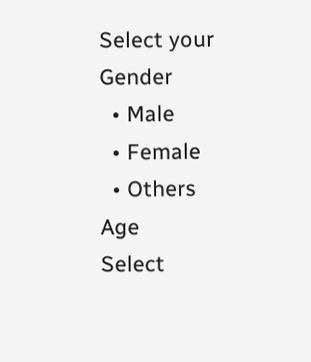Select your Gender
  • Male
  • Female
  • Others
Age
Select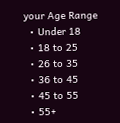your Age Range
  • Under 18
  • 18 to 25
  • 26 to 35
  • 36 to 45
  • 45 to 55
  • 55+